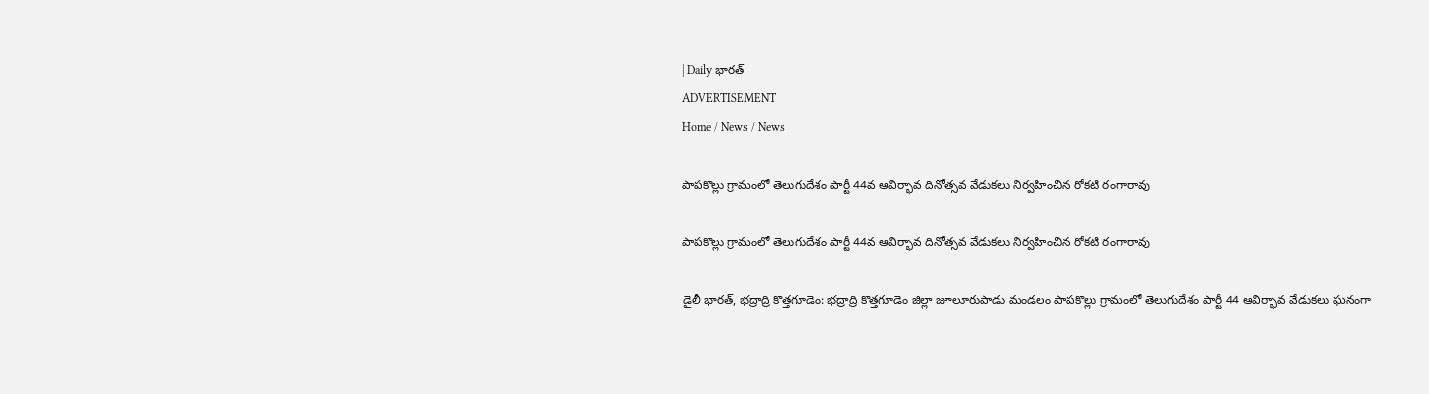| Daily భారత్
ADVERTISEMENT
Home / News / News

పాపకొల్లు గ్రామంలో తెలుగుదేశం పార్టీ 44వ ఆవిర్భావ దినోత్సవ వేడుకలు నిర్వహించిన రోకటి రంగారావు

పాపకొల్లు గ్రామంలో తెలుగుదేశం పార్టీ 44వ ఆవిర్భావ దినోత్సవ వేడుకలు నిర్వహించిన రోకటి రంగారావు

డైలీ భారత్, భద్రాద్రి కొత్తగూడెం: భద్రాద్రి కొత్తగూడెం జిల్లా జూలూరుపాడు మండలం పాపకొల్లు గ్రామంలో తెలుగుదేశం పార్టీ 44 ఆవిర్భావ వేడుకలు ఘనంగా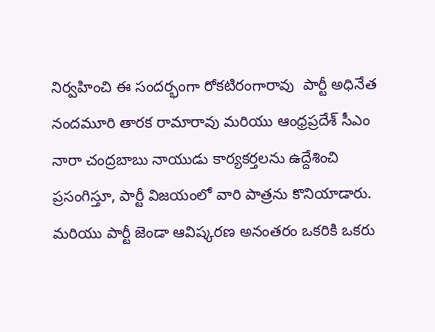నిర్వహించి ఈ సందర్భంగా రోకటిరంగారావు  పార్టీ అధినేత నందమూరి తారక రామారావు మరియు ఆంధ్రప్రదేశ్ సీఎం నారా చంద్రబాబు నాయుడు కార్యకర్తలను ఉద్దేశించి ప్రసంగిస్తూ, పార్టీ విజయంలో వారి పాత్రను కొనియాడారు. మరియు పార్టీ జెండా ఆవిష్కరణ అనంతరం ఒకరికి ఒకరు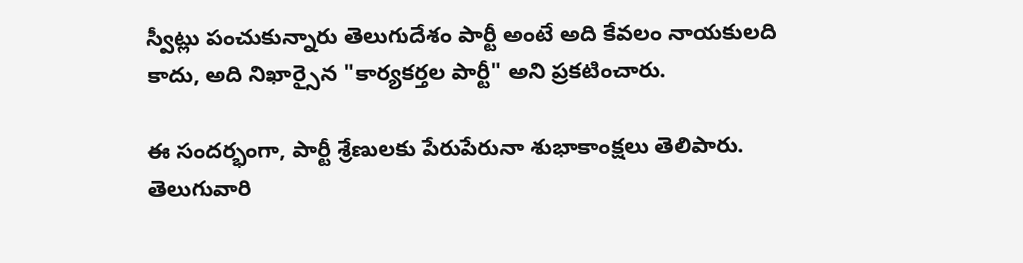స్వీట్లు పంచుకున్నారు తెలుగుదేశం పార్టీ అంటే అది కేవలం నాయకులది కాదు, అది నిఖార్సైన "కార్యకర్తల పార్టీ" అని ప్రకటించారు.

ఈ సందర్భంగా, పార్టీ శ్రేణులకు పేరుపేరునా శుభాకాంక్షలు తెలిపారు. తెలుగువారి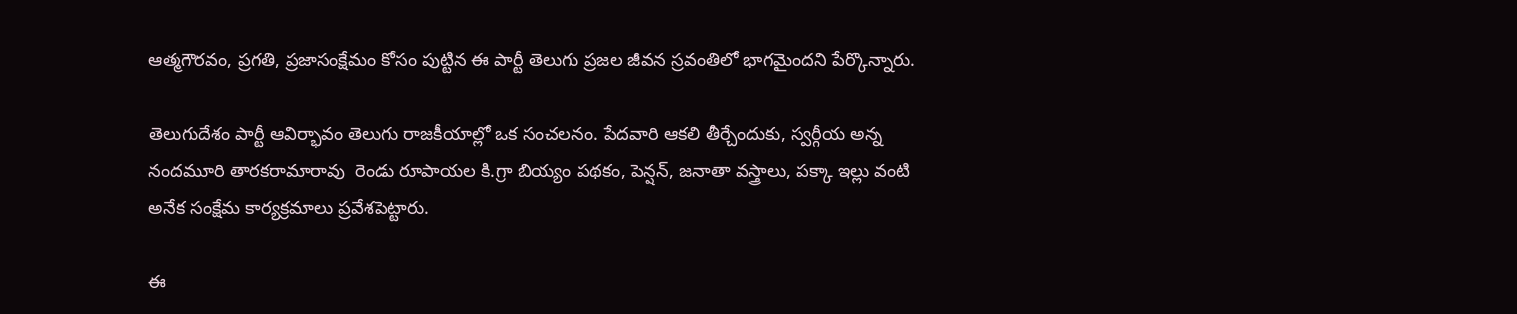ఆత్మగౌరవం, ప్రగతి, ప్రజాసంక్షేమం కోసం పుట్టిన ఈ పార్టీ తెలుగు ప్రజల జీవన స్రవంతిలో భాగమైందని పేర్కొన్నారు.

తెలుగుదేశం పార్టీ ఆవిర్భావం తెలుగు రాజకీయాల్లో ఒక సంచలనం. పేదవారి ఆకలి తీర్చేందుకు, స్వర్గీయ అన్న నందమూరి తారకరామారావు  రెండు రూపాయల కి.గ్రా బియ్యం పథకం, పెన్షన్, జనాతా వస్త్రాలు, పక్కా ఇల్లు వంటి అనేక సంక్షేమ కార్యక్రమాలు ప్రవేశపెట్టారు.

ఈ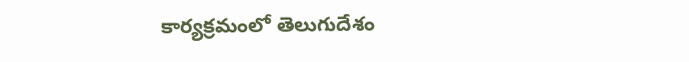కార్యక్రమంలో తెలుగుదేశం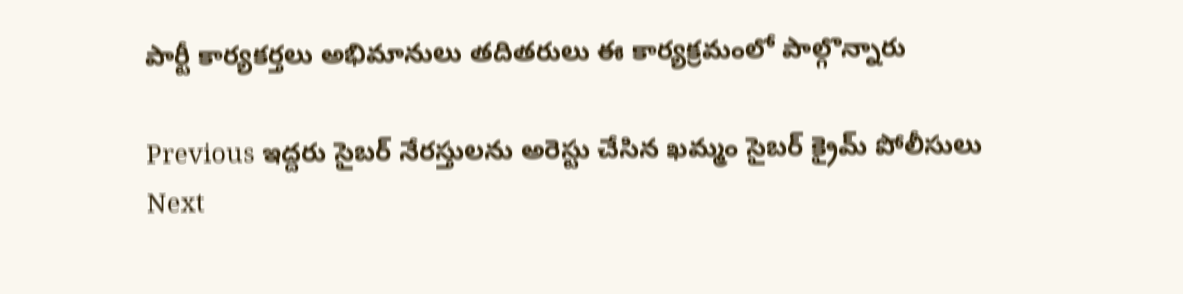పార్టీ కార్యకర్తలు అభిమానులు తదితరులు ఈ కార్యక్రమంలో పాల్గొన్నారు

Previous ఇద్దరు సైబర్ నేరస్తులను అరెస్టు చేసిన ఖమ్మం సైబర్ క్రైమ్ పోలీసులు
Next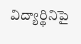విద్యార్థినిపై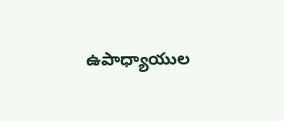ఉపాధ్యాయుల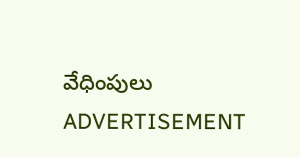వేధింపులు
ADVERTISEMENT